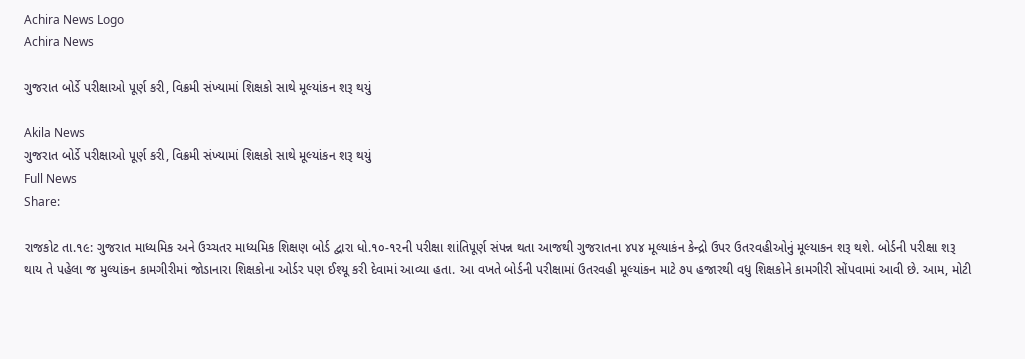Achira News Logo
Achira News

ગુજરાત બોર્ડે પરીક્ષાઓ પૂર્ણ કરી, વિક્રમી સંખ્યામાં શિક્ષકો સાથે મૂલ્યાંકન શરૂ થયું

Akila News
ગુજરાત બોર્ડે પરીક્ષાઓ પૂર્ણ કરી, વિક્રમી સંખ્યામાં શિક્ષકો સાથે મૂલ્યાંકન શરૂ થયું
Full News
Share:

રાજકોટ તા.૧૯: ગુજરાત માધ્‍યમિક અને ઉચ્‍ચતર માધ્‍યમિક શિક્ષણ બોર્ડ દ્વારા ધો.૧૦-૧૨ની પરીક્ષા શાંતિપૂર્ણ સંપન્ન થતા આજથી ગુજરાતના ૪૫૪ મૂલ્‍યાકંન કેન્‍દ્રો ઉપર ઉતરવહીઓનું મૂલ્‍યાકન શરૂ થશે. બોર્ડની પરીક્ષા શરૂ થાય તે પહેલા જ મુલ્‍યાંકન કામગીરીમાં જોડાનારા શિક્ષકોના ઓર્ડર પણ ઈશ્‍યૂ કરી દેવામાં આવ્‍યા હતા. આ વખતે બોર્ડની પરીક્ષામાં ઉતરવહી મૂલ્‍યાંકન માટે ૭૫ હજારથી વધુ શિક્ષકોને કામગીરી સોંપવામાં આવી છે. આમ, મોટી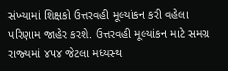સંખ્‍યામાં શિક્ષકો ઉત્તરવહી મૂલ્‍યાંકન કરી વહેલા પરિણામ જાહેર કરશે. ઉત્તરવહી મૂલ્‍યાંકન માટે સમગ્ર રાજ્‍યમાં ૪૫૪ જેટલા મધ્‍યસ્‍થ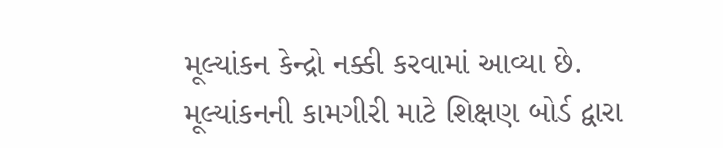મૂલ્‍યાંકન કેન્‍દ્રો નક્કી કરવામાં આવ્‍યા છે. મૂલ્‍યાંકનની કામગીરી માટે શિક્ષણ બોર્ડ દ્વારા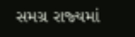સમગ્ર રાજ્‍યમાં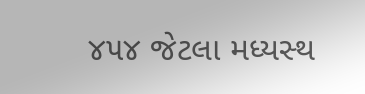૪૫૪ જેટલા મધ્‍યસ્‍થ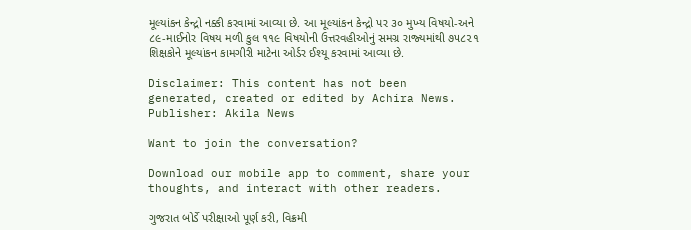મૂલ્‍યાંકન કેન્‍દ્રો નક્કી કરવામાં આવ્‍યા છે. આ મૂલ્‍યાંકન કેન્‍દ્રો પર ૩૦ મુખ્‍ય વિષયો-અને ૮૯-માઈનોર વિષય મળી કુલ ૧૧૯ વિષયોની ઉત્તરવહીઓનું સમગ્ર રાજ્‍યમાંથી ૭૫૮૨૧ શિક્ષકોને મૂલ્‍યાંકન કામગીરી માટેના ઓર્ડર ઈશ્‍યૂ કરવામાં આવ્‍યા છે.

Disclaimer: This content has not been generated, created or edited by Achira News.
Publisher: Akila News

Want to join the conversation?

Download our mobile app to comment, share your thoughts, and interact with other readers.

ગુજરાત બોર્ડે પરીક્ષાઓ પૂર્ણ કરી, વિક્રમી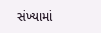સંખ્યામાં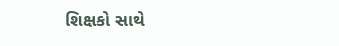શિક્ષકો સાથે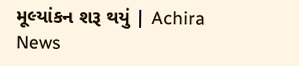મૂલ્યાંકન શરૂ થયું | Achira News